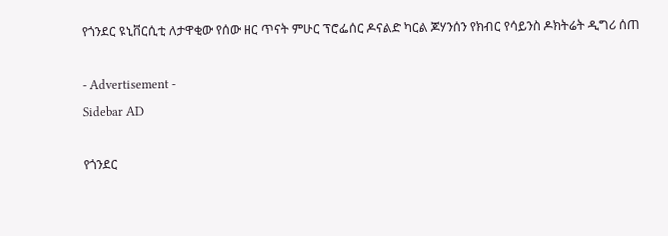የጎንደር ዩኒቨርሲቲ ለታዋቂው የሰው ዘር ጥናት ምሁር ፕሮፌሰር ዶናልድ ካርል ጆሃንሰን የክብር የሳይንስ ዶክትሬት ዲግሪ ሰጠ

- Advertisement -
Sidebar AD

የጎንደር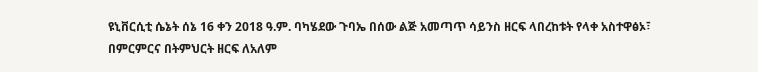ዩኒቨርሲቲ ሴኔት ሰኔ 16 ቀን 2018 ዓ.ም. ባካሄደው ጉባኤ በሰው ልጅ አመጣጥ ሳይንስ ዘርፍ ላበረከቱት የላቀ አስተዋፅኦ፣ በምርምርና በትምህርት ዘርፍ ለአለም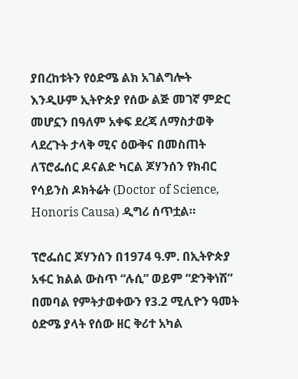ያበረከቱትን የዕድሜ ልክ አገልግሎት እንዲሁም ኢትዮጵያ የሰው ልጅ መገኛ ምድር መሆኗን በዓለም አቀፍ ደረጃ ለማስታወቅ ላደረጉት ታላቅ ሚና ዕውቅና በመስጠት ለፕሮፌሰር ዶናልድ ካርል ጆሃንሰን የክብር የሳይንስ ዶክትሬት (Doctor of Science, Honoris Causa) ዲግሪ ሰጥቷል።

ፕሮፌሰር ጆሃንሰን በ1974 ዓ.ም. በኢትዮጵያ አፋር ክልል ውስጥ “ሉሲ” ወይም “ድንቅነሽ” በመባል የምትታወቀውን የ3.2 ሚሊዮን ዓመት ዕድሜ ያላት የሰው ዘር ቅሪተ አካል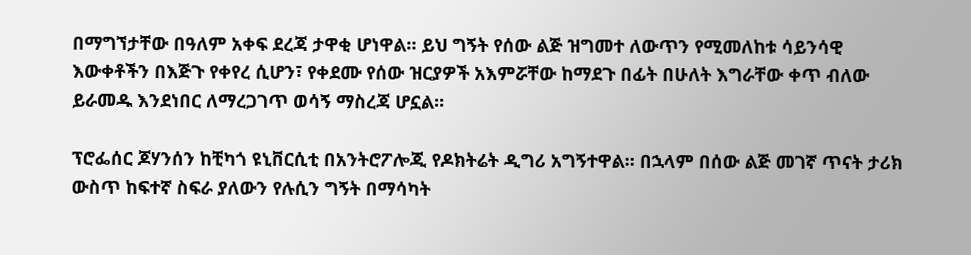በማግኘታቸው በዓለም አቀፍ ደረጃ ታዋቂ ሆነዋል። ይህ ግኝት የሰው ልጅ ዝግመተ ለውጥን የሚመለከቱ ሳይንሳዊ እውቀቶችን በእጅጉ የቀየረ ሲሆን፣ የቀደሙ የሰው ዝርያዎች አእምሯቸው ከማደጉ በፊት በሁለት እግራቸው ቀጥ ብለው ይራመዱ እንደነበር ለማረጋገጥ ወሳኝ ማስረጃ ሆኗል።

ፕሮፌሰር ጆሃንሰን ከቺካጎ ዩኒቨርሲቲ በአንትሮፖሎጂ የዶክትሬት ዲግሪ አግኝተዋል። በኋላም በሰው ልጅ መገኛ ጥናት ታሪክ ውስጥ ከፍተኛ ስፍራ ያለውን የሉሲን ግኝት በማሳካት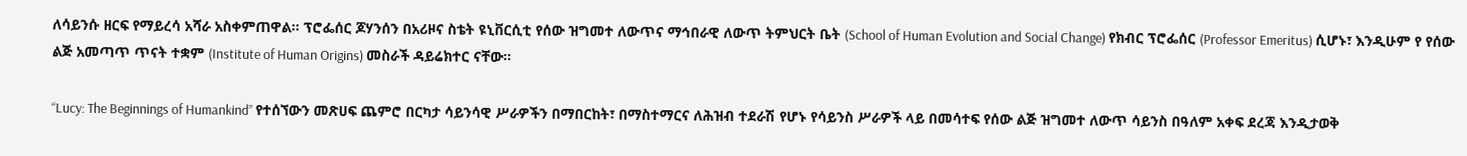ለሳይንሱ ዘርፍ የማይረሳ አሻራ አስቀምጠዋል። ፕሮፌሰር ጆሃንሰን በአሪዞና ስቴት ዩኒቨርሲቲ የሰው ዝግመተ ለውጥና ማኅበራዊ ለውጥ ትምህርት ቤት (School of Human Evolution and Social Change) የክብር ፕሮፌሰር (Professor Emeritus) ሲሆኑ፣ እንዲሁም የ የሰው ልጅ አመጣጥ ጥናት ተቋም (Institute of Human Origins) መስራች ዳይሬክተር ናቸው።

“Lucy: The Beginnings of Humankind” የተሰኘውን መጽሀፍ ጨምሮ በርካታ ሳይንሳዊ ሥራዎችን በማበርከት፣ በማስተማርና ለሕዝብ ተደራሽ የሆኑ የሳይንስ ሥራዎች ላይ በመሳተፍ የሰው ልጅ ዝግመተ ለውጥ ሳይንስ በዓለም አቀፍ ደረጃ እንዲታወቅ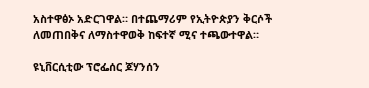አስተዋፅኦ አድርገዋል። በተጨማሪም የኢትዮጵያን ቅርሶች ለመጠበቅና ለማስተዋወቅ ከፍተኛ ሚና ተጫውተዋል።

ዩኒቨርሲቲው ፕሮፌሰር ጆሃንሰን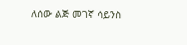ለሰው ልጅ መገኛ ሳይንስ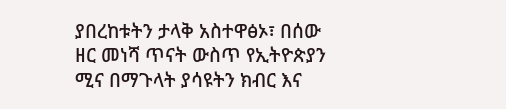ያበረከቱትን ታላቅ አስተዋፅኦ፣ በሰው ዘር መነሻ ጥናት ውስጥ የኢትዮጵያን ሚና በማጉላት ያሳዩትን ክብር እና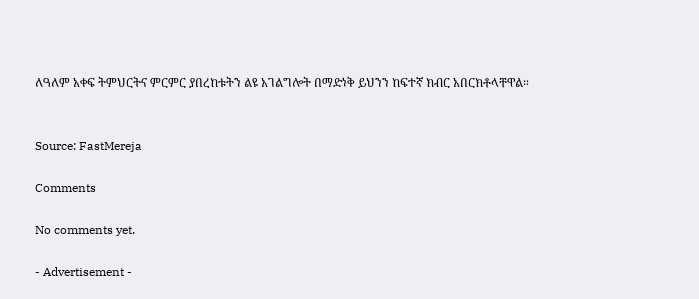ለዓለም አቀፍ ትምህርትና ምርምር ያበረከቱትን ልዩ አገልግሎት በማድነቅ ይህንን ከፍተኛ ክብር አበርክቶላቸዋል።


Source: FastMereja

Comments

No comments yet.

- Advertisement -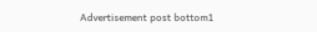Advertisement post bottom1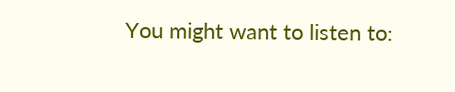You might want to listen to: